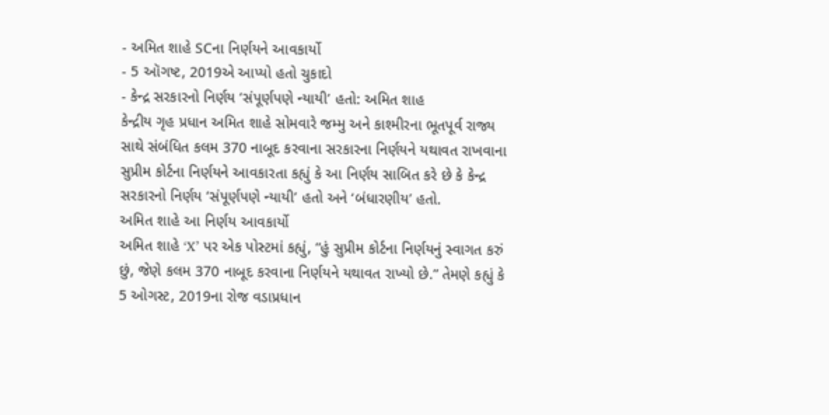- અમિત શાહે SCના નિર્ણયને આવકાર્યો
- 5 ઑગષ્ટ, 2019એ આપ્યો હતો ચુકાદો
- કેન્દ્ર સરકારનો નિર્ણય ‘સંપૂર્ણપણે ન્યાયી’ હતો: અમિત શાહ
કેન્દ્રીય ગૃહ પ્રધાન અમિત શાહે સોમવારે જમ્મુ અને કાશ્મીરના ભૂતપૂર્વ રાજ્ય સાથે સંબંધિત કલમ 370 નાબૂદ કરવાના સરકારના નિર્ણયને યથાવત રાખવાના સુપ્રીમ કોર્ટના નિર્ણયને આવકારતા કહ્યું કે આ નિર્ણય સાબિત કરે છે કે કેન્દ્ર સરકારનો નિર્ણય ‘સંપૂર્ણપણે ન્યાયી’ હતો અને ‘બંધારણીય’ હતો.
અમિત શાહે આ નિર્ણય આવકાર્યો
અમિત શાહે ‘X’ પર એક પોસ્ટમાં કહ્યું, “હું સુપ્રીમ કોર્ટના નિર્ણયનું સ્વાગત કરું છું, જેણે કલમ 370 નાબૂદ કરવાના નિર્ણયને યથાવત રાખ્યો છે.” તેમણે કહ્યું કે 5 ઓગસ્ટ, 2019ના રોજ વડાપ્રધાન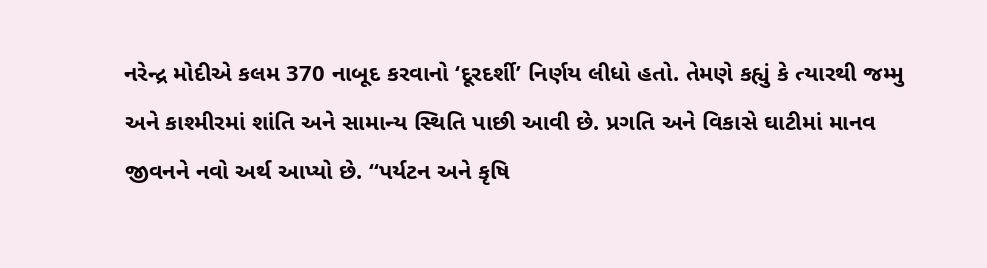નરેન્દ્ર મોદીએ કલમ 370 નાબૂદ કરવાનો ‘દૂરદર્શી’ નિર્ણય લીધો હતો. તેમણે કહ્યું કે ત્યારથી જમ્મુ અને કાશ્મીરમાં શાંતિ અને સામાન્ય સ્થિતિ પાછી આવી છે. પ્રગતિ અને વિકાસે ઘાટીમાં માનવ જીવનને નવો અર્થ આપ્યો છે. “પર્યટન અને કૃષિ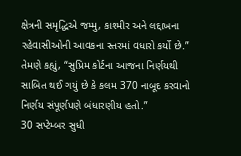ક્ષેત્રની સમૃદ્ધિએ જમ્મુ, કાશ્મીર અને લદ્દાખના રહેવાસીઓની આવકના સ્તરમાં વધારો કર્યો છે.” તેમણે કહ્યું, “સુપ્રિમ કોર્ટના આજના નિર્ણયથી સાબિત થઈ ગયું છે કે કલમ 370 નાબૂદ કરવાનો નિર્ણય સંપૂર્ણપણે બંધારણીય હતો.”
30 સપ્ટેમ્બર સુધી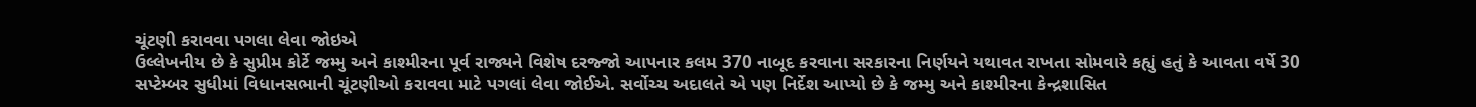ચૂંટણી કરાવવા પગલા લેવા જોઇએ
ઉલ્લેખનીય છે કે સુપ્રીમ કોર્ટે જમ્મુ અને કાશ્મીરના પૂર્વ રાજ્યને વિશેષ દરજ્જો આપનાર કલમ 370 નાબૂદ કરવાના સરકારના નિર્ણયને યથાવત રાખતા સોમવારે કહ્યું હતું કે આવતા વર્ષે 30 સપ્ટેમ્બર સુધીમાં વિધાનસભાની ચૂંટણીઓ કરાવવા માટે પગલાં લેવા જોઈએ. સર્વોચ્ચ અદાલતે એ પણ નિર્દેશ આપ્યો છે કે જમ્મુ અને કાશ્મીરના કેન્દ્રશાસિત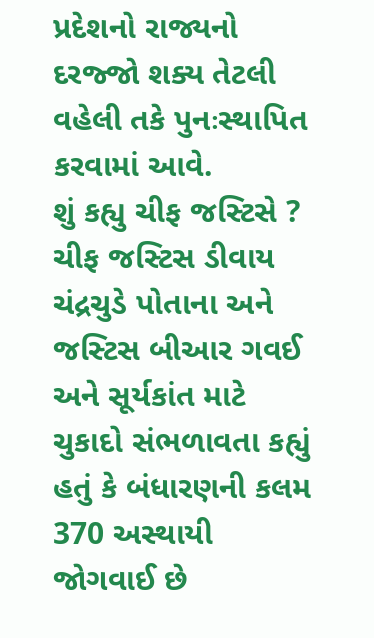પ્રદેશનો રાજ્યનો દરજ્જો શક્ય તેટલી વહેલી તકે પુનઃસ્થાપિત કરવામાં આવે.
શું કહ્યુ ચીફ જસ્ટિસે ?
ચીફ જસ્ટિસ ડીવાય ચંદ્રચુડે પોતાના અને જસ્ટિસ બીઆર ગવઈ અને સૂર્યકાંત માટે ચુકાદો સંભળાવતા કહ્યું હતું કે બંધારણની કલમ 370 અસ્થાયી જોગવાઈ છે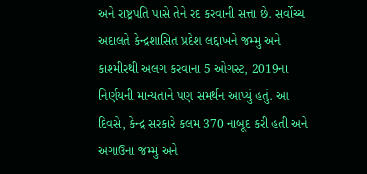અને રાષ્ટ્રપતિ પાસે તેને રદ કરવાની સત્તા છે. સર્વોચ્ચ અદાલતે કેન્દ્રશાસિત પ્રદેશ લદ્દાખને જમ્મુ અને કાશ્મીરથી અલગ કરવાના 5 ઓગસ્ટ, 2019ના નિર્ણયની માન્યતાને પણ સમર્થન આપ્યું હતું. આ દિવસે, કેન્દ્ર સરકારે કલમ 370 નાબૂદ કરી હતી અને અગાઉના જમ્મુ અને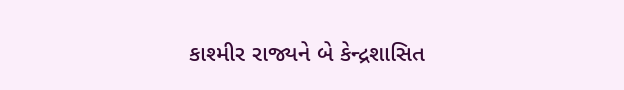કાશ્મીર રાજ્યને બે કેન્દ્રશાસિત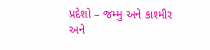પ્રદેશો – જમ્મુ અને કાશ્મીર અને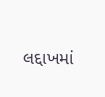લદ્દાખમાં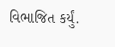વિભાજિત કર્યું.